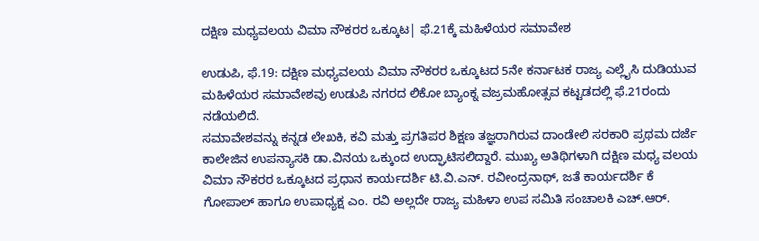ದಕ್ಷಿಣ ಮಧ್ಯವಲಯ ವಿಮಾ ನೌಕರರ ಒಕ್ಕೂಟ| ಫೆ.21ಕ್ಕೆ ಮಹಿಳೆಯರ ಸಮಾವೇಶ

ಉಡುಪಿ, ಫೆ.19: ದಕ್ಷಿಣ ಮಧ್ಯವಲಯ ವಿಮಾ ನೌಕರರ ಒಕ್ಕೂಟದ 5ನೇ ಕರ್ನಾಟಕ ರಾಜ್ಯ ಎಲ್ಲೈಸಿ ದುಡಿಯುವ ಮಹಿಳೆಯರ ಸಮಾವೇಶವು ಉಡುಪಿ ನಗರದ ಲಿಕೋ ಬ್ಯಾಂಕ್ನ ವಜ್ರಮಹೋತ್ಸವ ಕಟ್ಟಡದಲ್ಲಿ ಫೆ.21ರಂದು ನಡೆಯಲಿದೆ.
ಸಮಾವೇಶವನ್ನು ಕನ್ನಡ ಲೇಖಕಿ, ಕವಿ ಮತ್ತು ಪ್ರಗತಿಪರ ಶಿಕ್ಷಣ ತಜ್ಞರಾಗಿರುವ ದಾಂಡೇಲಿ ಸರಕಾರಿ ಪ್ರಥಮ ದರ್ಜೆ ಕಾಲೇಜಿನ ಉಪನ್ಯಾಸಕಿ ಡಾ.ವಿನಯ ಒಕ್ಕುಂದ ಉದ್ಘಾಟಿಸಲಿದ್ದಾರೆ. ಮುಖ್ಯ ಅತಿಥಿಗಳಾಗಿ ದಕ್ಷಿಣ ಮಧ್ಯ ವಲಯ ವಿಮಾ ನೌಕರರ ಒಕ್ಕೂಟದ ಪ್ರಧಾನ ಕಾರ್ಯದರ್ಶಿ ಟಿ.ವಿ.ಎನ್. ರವೀಂದ್ರನಾಥ್, ಜತೆ ಕಾರ್ಯದರ್ಶಿ ಕೆ ಗೋಪಾಲ್ ಹಾಗೂ ಉಪಾಧ್ಯಕ್ಷ ಎಂ. ರವಿ ಅಲ್ಲದೇ ರಾಜ್ಯ ಮಹಿಳಾ ಉಪ ಸಮಿತಿ ಸಂಚಾಲಕಿ ಎಚ್.ಆರ್.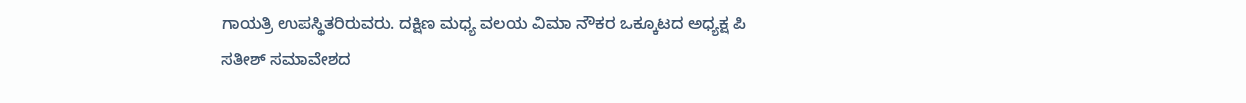ಗಾಯತ್ರಿ ಉಪಸ್ಥಿತರಿರುವರು. ದಕ್ಷಿಣ ಮಧ್ಯ ವಲಯ ವಿಮಾ ನೌಕರ ಒಕ್ಕೂಟದ ಅಧ್ಯಕ್ಷ ಪಿ ಸತೀಶ್ ಸಮಾವೇಶದ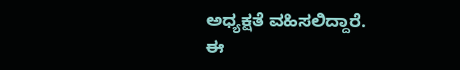ಅಧ್ಯಕ್ಷತೆ ವಹಿಸಲಿದ್ದಾರೆ.
ಈ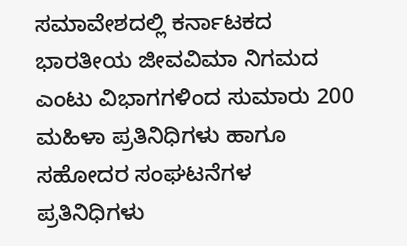ಸಮಾವೇಶದಲ್ಲಿ ಕರ್ನಾಟಕದ ಭಾರತೀಯ ಜೀವವಿಮಾ ನಿಗಮದ ಎಂಟು ವಿಭಾಗಗಳಿಂದ ಸುಮಾರು 200 ಮಹಿಳಾ ಪ್ರತಿನಿಧಿಗಳು ಹಾಗೂ ಸಹೋದರ ಸಂಘಟನೆಗಳ ಪ್ರತಿನಿಧಿಗಳು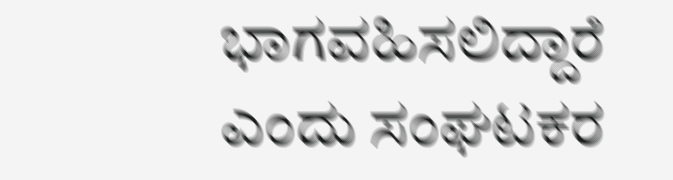ಭಾಗವಹಿಸಲಿದ್ದಾರೆ ಎಂದು ಸಂಘಟಕರ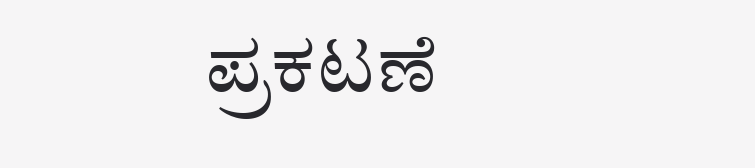ಪ್ರಕಟಣೆ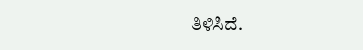ತಿಳಿಸಿದೆ.